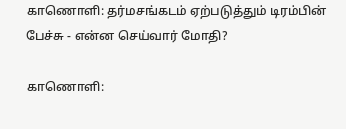காணொளி: தர்மசங்கடம் ஏற்படுத்தும் டிரம்பின் பேச்சு - என்ன செய்வார் மோதி?

காணொளி: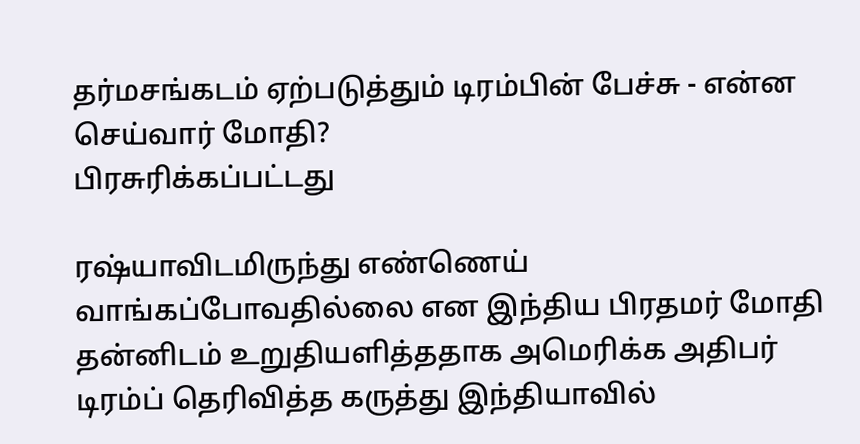தர்மசங்கடம் ஏற்படுத்தும் டிரம்பின் பேச்சு - என்ன செய்வார் மோதி?
பிரசுரிக்கப்பட்டது

ரஷ்யாவிடமிருந்து எண்ணெய் வாங்கப்போவதில்லை என இந்திய பிரதமர் மோதி தன்னிடம் உறுதியளித்ததாக அமெரிக்க அதிபர் டிரம்ப் தெரிவித்த கருத்து இந்தியாவில்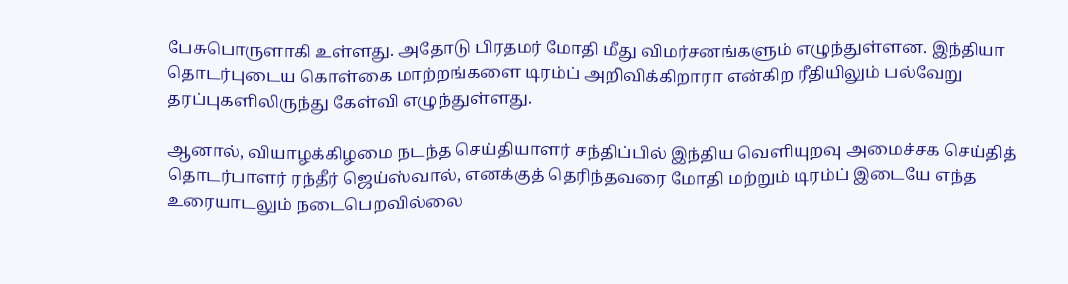பேசுபொருளாகி உள்ளது. அதோடு பிரதமர் மோதி மீது விமர்சனங்களும் எழுந்துள்ளன. இந்தியா தொடர்புடைய கொள்கை மாற்றங்களை டிரம்ப் அறிவிக்கிறாரா என்கிற ரீதியிலும் பல்வேறு தரப்புகளிலிருந்து கேள்வி எழுந்துள்ளது.

ஆனால், வியாழக்கிழமை நடந்த செய்தியாளர் சந்திப்பில் இந்திய வெளியுறவு அமைச்சக செய்தித் தொடர்பாளர் ரந்தீர் ஜெய்ஸ்வால், எனக்குத் தெரிந்தவரை மோதி மற்றும் டிரம்ப் இடையே எந்த உரையாடலும் நடைபெறவில்லை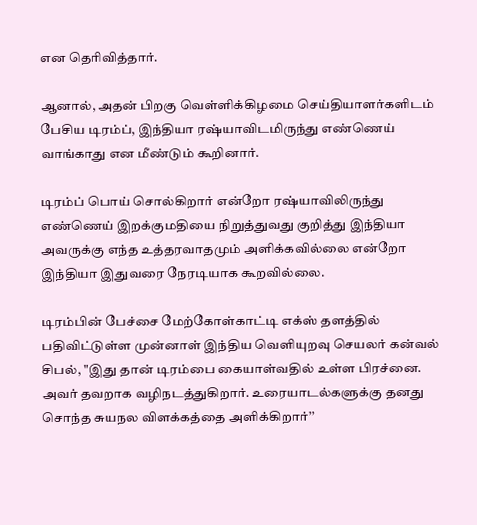என தெரிவித்தார்.

ஆனால், அதன் பிறகு வெள்ளிக்கிழமை செய்தியாளர்களிடம் பேசிய டிரம்ப், இந்தியா ரஷ்யாவிடமிருந்து எண்ணெய் வாங்காது என மீண்டும் கூறினார்.

டிரம்ப் பொய் சொல்கிறார் என்றோ ரஷ்யாவிலிருந்து எண்ணெய் இறக்குமதியை நிறுத்துவது குறித்து இந்தியா அவருக்கு எந்த உத்தரவாதமும் அளிக்கவில்லை என்றோ இந்தியா இதுவரை நேரடியாக கூறவில்லை.

டிரம்பின் பேச்சை மேற்கோள்காட்டி எக்ஸ் தளத்தில் பதிவிட்டுள்ள முன்னாள் இந்திய வெளியுறவு செயலர் கன்வல் சிபல், "இது தான் டிரம்பை கையாள்வதில் உள்ள பிரச்னை. அவர் தவறாக வழிநடத்துகிறார். உரையாடல்களுக்கு தனது சொந்த சுயநல விளக்கத்தை அளிக்கிறார்’’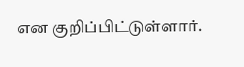என குறிப்பிட்டுள்ளார்.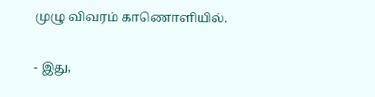முழு விவரம் காணொளியில்.

- இது,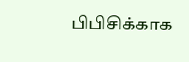பிபிசிக்காக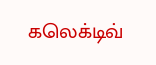கலெக்டிவ்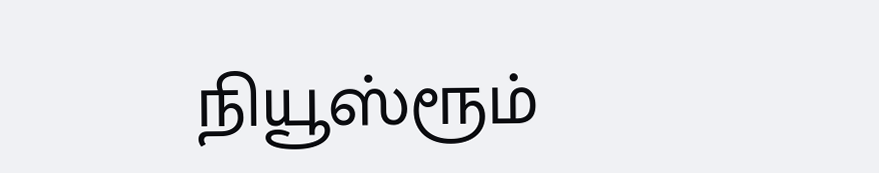நியூஸ்ரூம்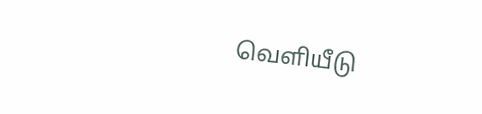வெளியீடு